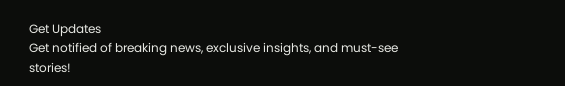Get Updates
Get notified of breaking news, exclusive insights, and must-see stories!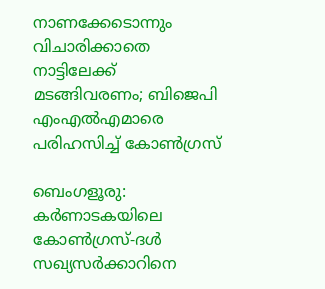നാണക്കേടൊന്നും വിചാരിക്കാതെ നാട്ടിലേക്ക് മടങ്ങിവരണം; ബിജെപി എംഎല്‍എമാരെ പരിഹസിച്ച് കോണ്‍ഗ്രസ്

ബെംഗളൂരു: കര്‍ണാടകയിലെ കോണ്‍ഗ്രസ്-ദള്‍ സഖ്യസര്‍ക്കാറിനെ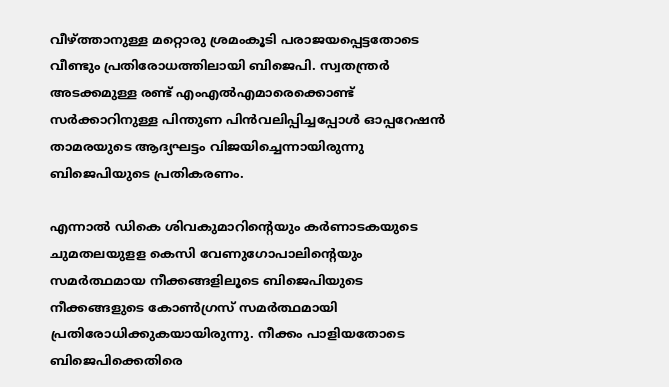വീഴ്ത്താനുള്ള മറ്റൊരു ശ്രമംകൂടി പരാജയപ്പെട്ടതോടെ വീണ്ടും പ്രതിരോധത്തിലായി ബിജെപി. സ്വതന്ത്രര്‍ അടക്കമുള്ള രണ്ട് എംഎല്‍എമാരെക്കൊണ്ട് സര്‍ക്കാറിനുള്ള പിന്തുണ പിന്‍വലിപ്പിച്ചപ്പോള്‍ ഓപ്പറേഷന്‍ താമരയുടെ ആദ്യഘട്ടം വിജയിച്ചെന്നായിരുന്നു ബിജെപിയുടെ പ്രതികരണം.

എന്നാല്‍ ഡികെ ശിവകുമാറിന്റെയും കര്‍ണാടകയുടെ ചുമതലയുളള കെസി വേണുഗോപാലിന്റെയും സമര്‍ത്ഥമായ നീക്കങ്ങളിലൂടെ ബിജെപിയുടെ നീക്കങ്ങളുടെ കോണ്‍ഗ്രസ് സമര്‍ത്ഥമായി പ്രതിരോധിക്കുകയായിരുന്നു. നീക്കം പാളിയതോടെ ബിജെപിക്കെതിരെ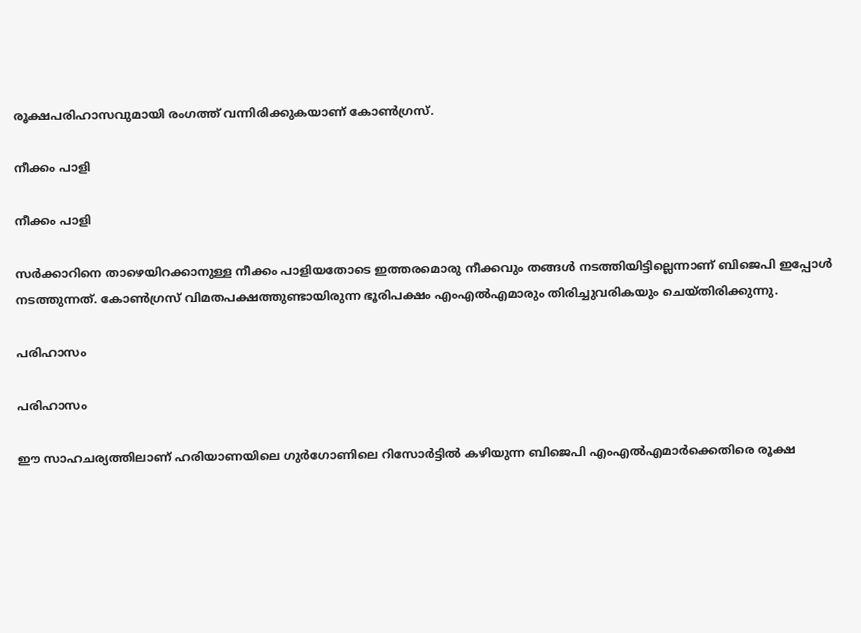രൂക്ഷപരിഹാസവുമായി രംഗത്ത് വന്നിരിക്കുകയാണ് കോണ്‍ഗ്രസ്.

നീക്കം പാളി

നീക്കം പാളി

സര്‍ക്കാറിനെ താഴെയിറക്കാനുള്ള നീക്കം പാളിയതോടെ ഇത്തരമൊരു നീക്കവും തങ്ങള്‍ നടത്തിയിട്ടില്ലെന്നാണ് ബിജെപി ഇപ്പോള്‍ നടത്തുന്നത്. കോണ്‍ഗ്രസ് വിമതപക്ഷത്തുണ്ടായിരുന്ന ഭൂരിപക്ഷം എംഎല്‍എമാരും തിരിച്ചുവരികയും ചെയ്തിരിക്കുന്നു.

പരിഹാസം

പരിഹാസം

ഈ സാഹചര്യത്തിലാണ് ഹരിയാണയിലെ ഗുര്‍ഗോണിലെ റിസോര്‍ട്ടില്‍ കഴിയുന്ന ബിജെപി എംഎല്‍എമാര്‍ക്കെതിരെ രൂക്ഷ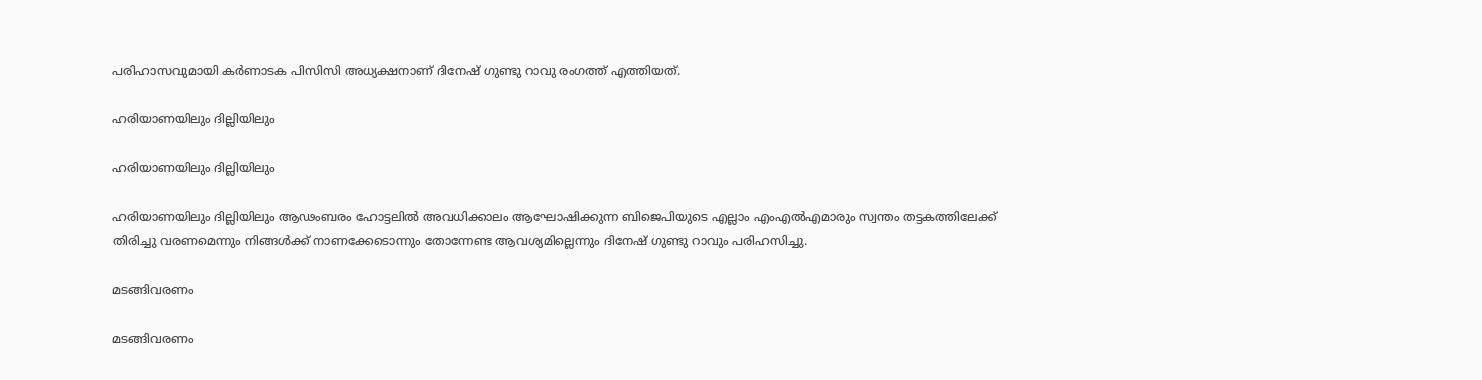പരിഹാസവുമായി കര്‍ണാടക പിസിസി അധ്യക്ഷനാണ് ദിനേഷ് ഗുണ്ടു റാവു രംഗത്ത് എത്തിയത്.

ഹരിയാണയിലും ദില്ലിയിലും

ഹരിയാണയിലും ദില്ലിയിലും

ഹരിയാണയിലും ദില്ലിയിലും ആഢംബരം ഹോട്ടലില്‍ അവധിക്കാലം ആഘോഷിക്കുന്ന ബിജെപിയുടെ എല്ലാം എംഎല്‍എമാരും സ്വന്തം തട്ടകത്തിലേക്ക് തിരിച്ചു വരണമെന്നും നിങ്ങള്‍ക്ക് നാണക്കേടൊന്നും തോന്നേണ്ട ആവശ്യമില്ലെന്നും ദിനേഷ് ഗുണ്ടു റാവും പരിഹസിച്ചു.

മടങ്ങിവരണം

മടങ്ങിവരണം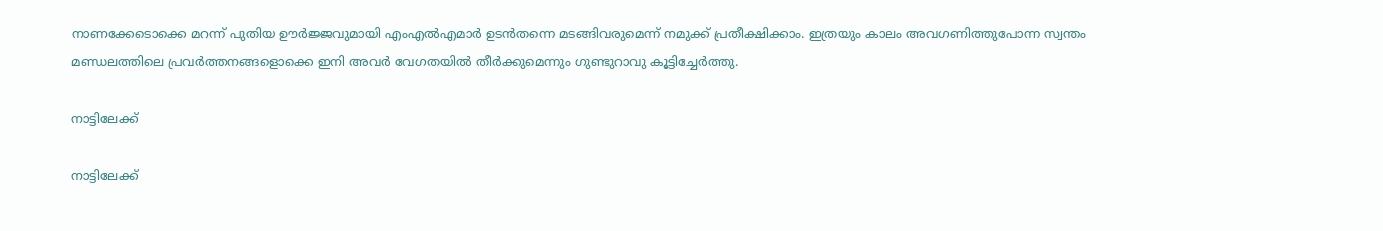നാണക്കേടൊക്കെ മറന്ന് പുതിയ ഊര്‍ജ്ജവുമായി എംഎല്‍എമാര്‍ ഉടന്‍തന്നെ മടങ്ങിവരുമെന്ന് നമുക്ക് പ്രതീക്ഷിക്കാം. ഇത്രയും കാലം അവഗണിത്തുപോന്ന സ്വന്തം മണ്ഡലത്തിലെ പ്രവര്‍ത്തനങ്ങളൊക്കെ ഇനി അവര്‍ വേഗതയില്‍ തീര്‍ക്കുമെന്നും ഗുണ്ടുറാവു കൂട്ടിച്ചേര്‍ത്തു.

നാട്ടിലേക്ക്

നാട്ടിലേക്ക്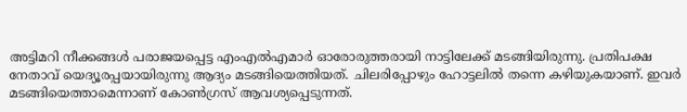അട്ടിമറി നീക്കങ്ങള്‍ പരാജയപ്പെട്ട എംഎല്‍എമാര്‍ ഓരോരുത്തരായി നാട്ടിലേക്ക് മടങ്ങിയിരുന്നു. പ്രതിപക്ഷ നേതാവ് യെദ്യൂരപ്പയായിരുന്നു ആദ്യം മടങ്ങിയെത്തിയത്. ചിലരിപ്പോഴും ഹോട്ടലില്‍ തന്നെ കഴിയുകയാണ്. ഇവര്‍ മടങ്ങിയെത്താമെന്നാണ് കോണ്‍ഗ്രസ് ആവശ്യപ്പെടുന്നത്.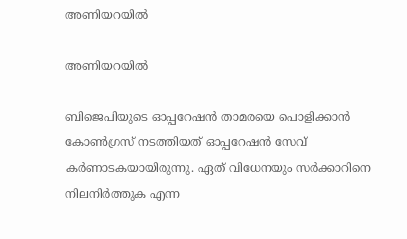അണിയറയില്‍

അണിയറയില്‍

ബിജെപിയുടെ ഓപ്പറേഷന്‍ താമരയെ പൊളിക്കാന്‍ കോണ്‍ഗ്രസ് നടത്തിയത് ഓപ്പറേഷന്‍ സേവ് കര്‍ണാടകയായിരുന്നു. ഏത് വിധേനയും സര്‍ക്കാറിനെ നിലനിര്‍ത്തുക എന്ന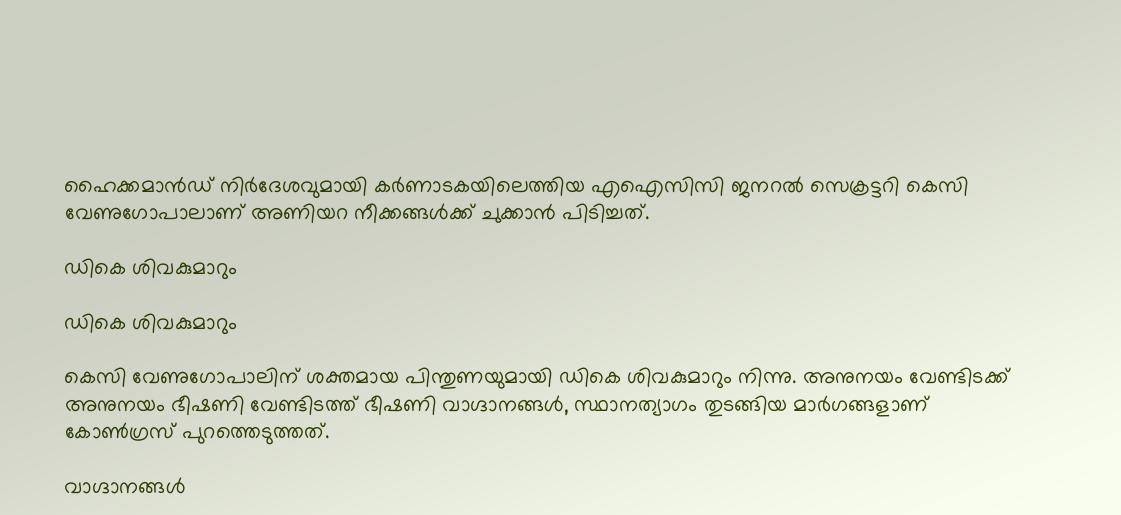ഹൈക്കമാന്‍ഡ് നിര്‍ദേശവുമായി കര്‍ണാടകയിലെത്തിയ എഐസിസി ജനറല്‍ സെക്രട്ടറി കെസി വേണുഗോപാലാണ് അണിയറ നീക്കങ്ങള്‍ക്ക് ചുക്കാന്‍ പിടിച്ചത്.

ഡികെ ശിവകുമാറും

ഡികെ ശിവകുമാറും

കെസി വേണുഗോപാലിന് ശക്തമായ പിന്തുണയുമായി ഡികെ ശിവകുമാറും നിന്നു. അനുനയം വേണ്ടിടക്ക് അനുനയം ഭീഷണി വേണ്ടിടത്ത് ഭീഷണി വാഗ്ദാനങ്ങള്‍, സ്ഥാനത്യാഗം തുടങ്ങിയ മാര്‍ഗങ്ങളാണ് കോണ്‍ഗ്രസ് പുറത്തെടുത്തത്.

വാഗ്ദാനങ്ങള്‍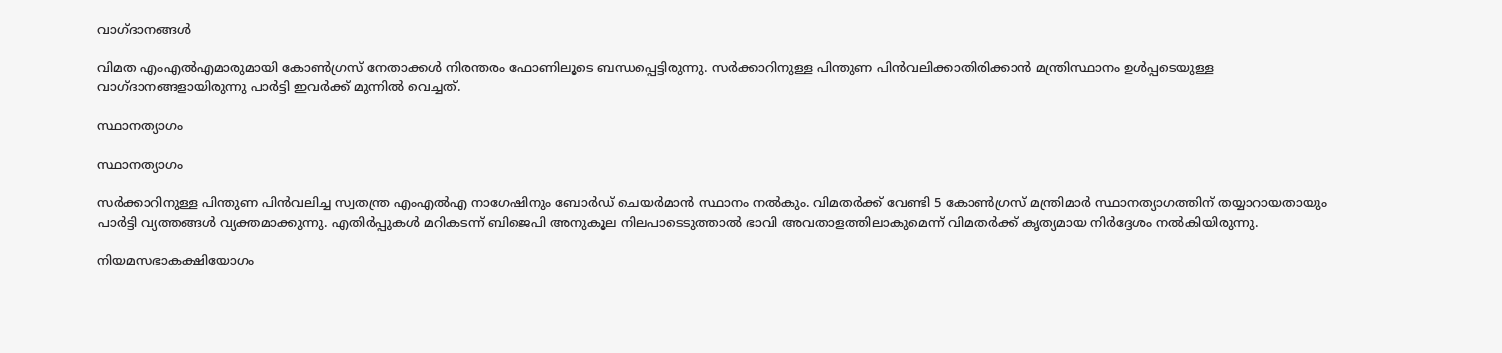വാഗ്ദാനങ്ങള്‍

വിമത എംഎല്‍എമാരുമായി കോണ്‍ഗ്രസ് നേതാക്കള്‍ നിരന്തരം ഫോണിലൂടെ ബന്ധപ്പെട്ടിരുന്നു. സര്‍ക്കാറിനുള്ള പിന്തുണ പിന്‍വലിക്കാതിരിക്കാന്‍ മന്ത്രിസ്ഥാനം ഉള്‍പ്പടെയുള്ള വാഗ്ദാനങ്ങളായിരുന്നു പാര്‍ട്ടി ഇവര്‍ക്ക് മുന്നില്‍ വെച്ചത്.

സ്ഥാനത്യാഗം

സ്ഥാനത്യാഗം

സര്‍ക്കാറിനുള്ള പിന്തുണ പിന്‍വലിച്ച സ്വതന്ത്ര എംഎല്‍എ നാഗേഷിനും ബോര്‍ഡ് ചെയര്‍മാന്‍ സ്ഥാനം നല്‍കും. വിമതര്‍ക്ക് വേണ്ടി 5 കോണ്‍ഗ്രസ് മന്ത്രിമാര്‍ സ്ഥാനത്യാഗത്തിന് തയ്യാറായതായും പാര്‍ട്ടി വ്യത്തങ്ങള്‍ വ്യക്തമാക്കുന്നു. എതിര്‍പ്പുകള്‍ മറികടന്ന് ബിജെപി അനുകൂല നിലപാടെടുത്താല്‍ ഭാവി അവതാളത്തിലാകുമെന്ന് വിമതര്‍ക്ക് കൃത്യമായ നിര്‍ദ്ദേശം നല്‍കിയിരുന്നു.

നിയമസഭാകക്ഷിയോഗം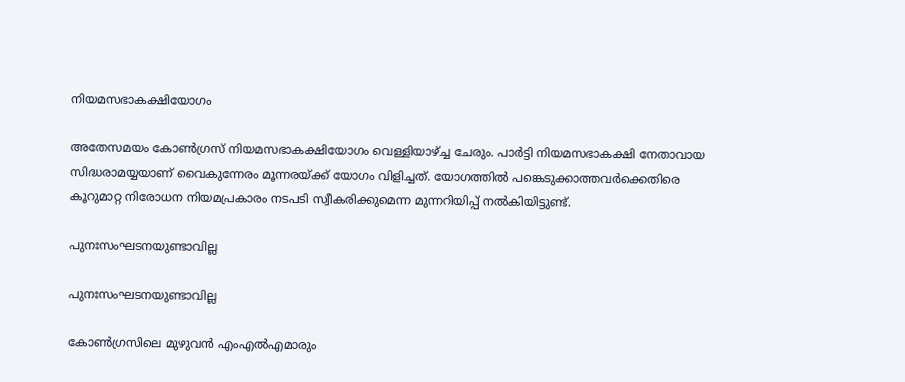നിയമസഭാകക്ഷിയോഗം

അതേസമയം കോണ്‍ഗ്രസ് നിയമസഭാകക്ഷിയോഗം വെള്ളിയാഴ്ച്ച ചേരും. പാര്‍ട്ടി നിയമസഭാകക്ഷി നേതാവായ സിദ്ധരാമയ്യയാണ് വൈകുന്നേരം മൂന്നരയ്ക്ക് യോഗം വിളിച്ചത്. യോഗത്തില്‍ പങ്കെടുക്കാത്തവര്‍ക്കെതിരെ കൂറുമാറ്റ നിരോധന നിയമപ്രകാരം നടപടി സ്വീകരിക്കുമെന്ന മുന്നറിയിപ്പ് നല്‍കിയിട്ടുണ്ട്.

പുനഃസംഘടനയുണ്ടാവില്ല

പുനഃസംഘടനയുണ്ടാവില്ല

കോണ്‍ഗ്രസിലെ മുഴുവന്‍ എംഎല്‍എമാരും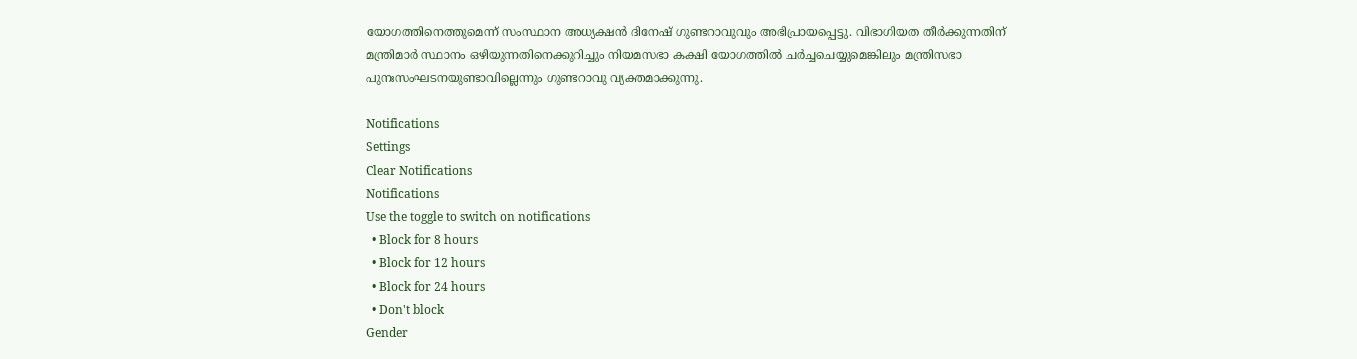യോഗത്തിനെത്തുമെന്ന് സംസ്ഥാന അധ്യക്ഷന്‍ ദിനേഷ് ഗുണ്ടറാവുവും അഭിപ്രായപ്പെട്ടു. വിഭാഗിയത തീര്‍ക്കുന്നതിന് മന്ത്രിമാര്‍ സ്ഥാനം ഒഴിയുന്നതിനെക്കുറിച്ചും നിയമസഭാ കക്ഷി യോഗത്തില്‍ ചര്‍ച്ചചെയ്യുമെങ്കിലും മന്ത്രിസഭാ പുനഃസംഘടനയുണ്ടാവില്ലെന്നും ഗുണ്ടറാവു വ്യക്തമാക്കുന്നു.

Notifications
Settings
Clear Notifications
Notifications
Use the toggle to switch on notifications
  • Block for 8 hours
  • Block for 12 hours
  • Block for 24 hours
  • Don't block
Gender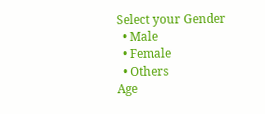Select your Gender
  • Male
  • Female
  • Others
Age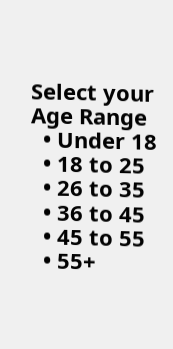Select your Age Range
  • Under 18
  • 18 to 25
  • 26 to 35
  • 36 to 45
  • 45 to 55
  • 55+